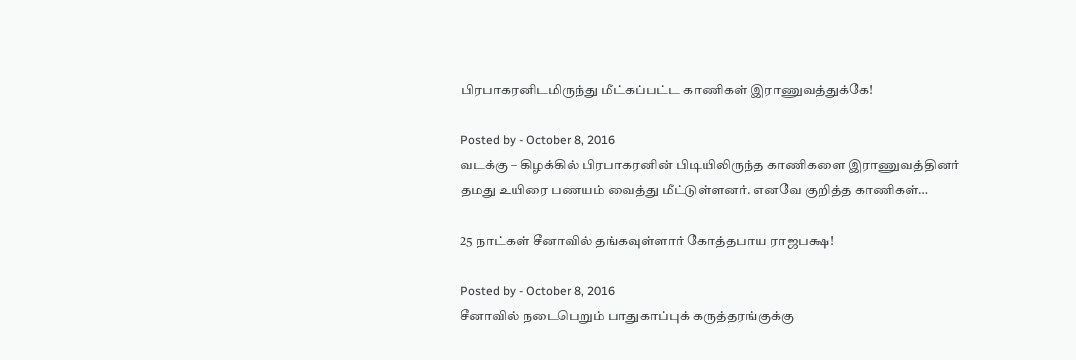பிரபாகரனிடமிருந்து மீட்கப்பட்ட காணிகள் இராணுவத்துக்கே!

Posted by - October 8, 2016
வடக்கு – கிழக்கில் பிரபாகரனின் பிடியிலிருந்த காணிகளை இராணுவத்தினர் தமது உயிரை பணயம் வைத்து மீட்டுள்ளனர். எனவே குறித்த காணிகள்…

25 நாட்கள் சீனாவில் தங்கவுள்ளார் கோத்தபாய ராஜபக்ஷ!

Posted by - October 8, 2016
சீனாவில் நடைபெறும் பாதுகாப்புக் கருத்தரங்குக்கு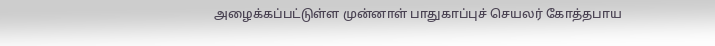அழைக்கப்பட்டுள்ள முன்னாள் பாதுகாப்புச் செயலர் கோத்தபாய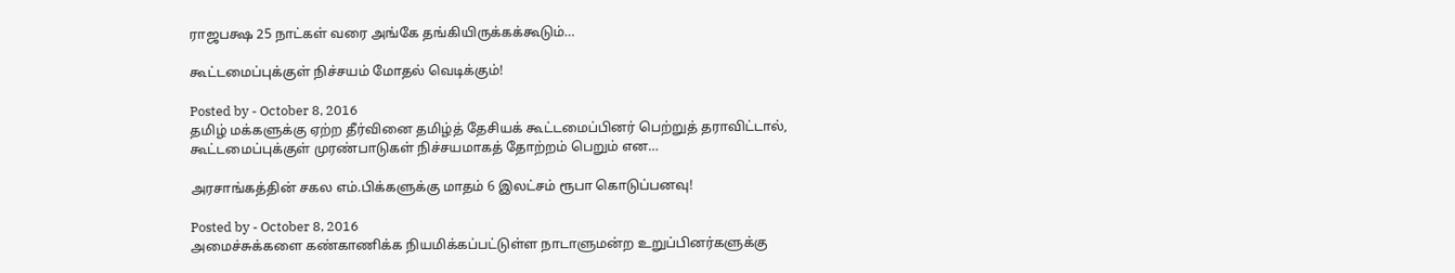ராஜபக்ஷ 25 நாட்கள் வரை அங்கே தங்கியிருக்கக்கூடும்…

கூட்டமைப்புக்குள் நிச்சயம் மோதல் வெடிக்கும்!

Posted by - October 8, 2016
தமிழ் மக்களுக்கு ஏற்ற தீர்வினை தமிழ்த் தேசியக் கூட்டமைப்பினர் பெற்றுத் தராவிட்டால், கூட்டமைப்புக்குள் முரண்பாடுகள் நிச்சயமாகத் தோற்றம் பெறும் என…

அரசாங்கத்தின் சகல எம்.பிக்களுக்கு மாதம் 6 இலட்சம் ரூபா கொடுப்பனவு!

Posted by - October 8, 2016
அமைச்சுக்களை கண்காணிக்க நியமிக்கப்பட்டுள்ள நாடாளுமன்ற உறுப்பினர்களுக்கு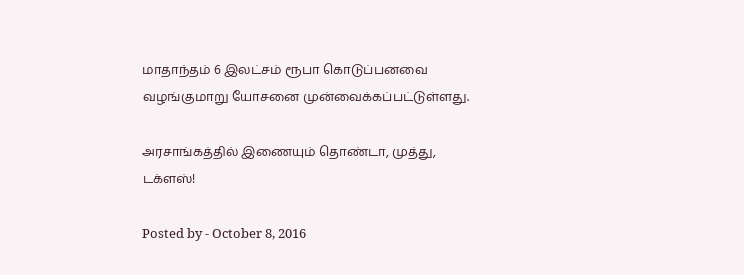மாதாந்தம் 6 இலட்சம் ரூபா கொடுப்பனவை வழங்குமாறு யோசனை முன்வைக்கப்பட்டுள்ளது.

அரசாங்கத்தில் இணையும் தொண்டா, முத்து, டக்ளஸ்!

Posted by - October 8, 2016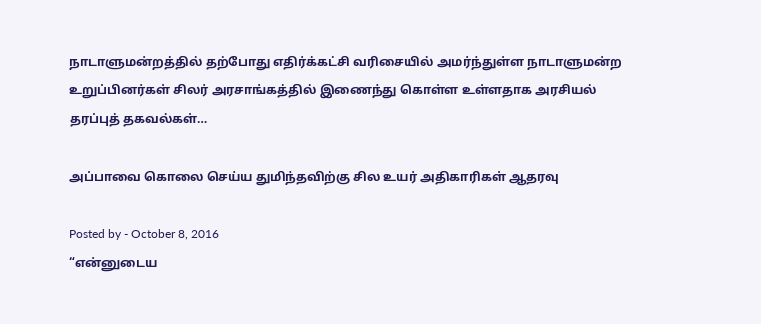நாடாளுமன்றத்தில் தற்போது எதிர்க்கட்சி வரிசையில் அமர்ந்துள்ள நாடாளுமன்ற உறுப்பினர்கள் சிலர் அரசாங்கத்தில் இணைந்து கொள்ள உள்ளதாக அரசியல் தரப்புத் தகவல்கள்…

அப்பாவை கொலை செய்ய துமிந்தவிற்கு சில உயர் அதிகாரிகள் ஆதரவு

Posted by - October 8, 2016
“என்னுடைய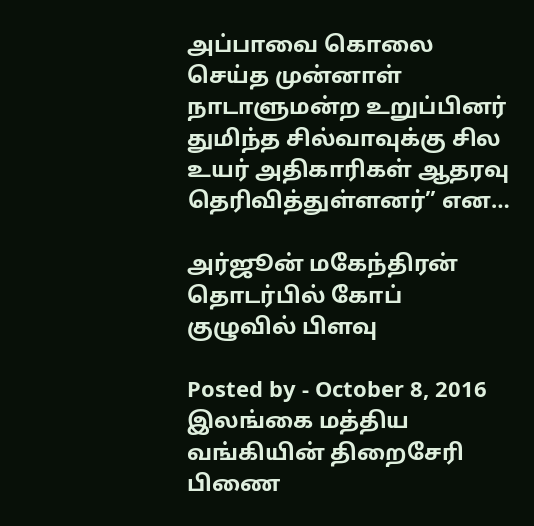அப்பாவை கொலை செய்த முன்னாள் நாடாளுமன்ற உறுப்பினர் துமிந்த சில்வாவுக்கு சில உயர் அதிகாரிகள் ஆதரவு தெரிவித்துள்ளனர்” என…

அர்ஜூன் மகேந்திரன் தொடர்பில் கோப் குழுவில் பிளவு

Posted by - October 8, 2016
இலங்கை மத்திய வங்கியின் திறைசேரி பிணை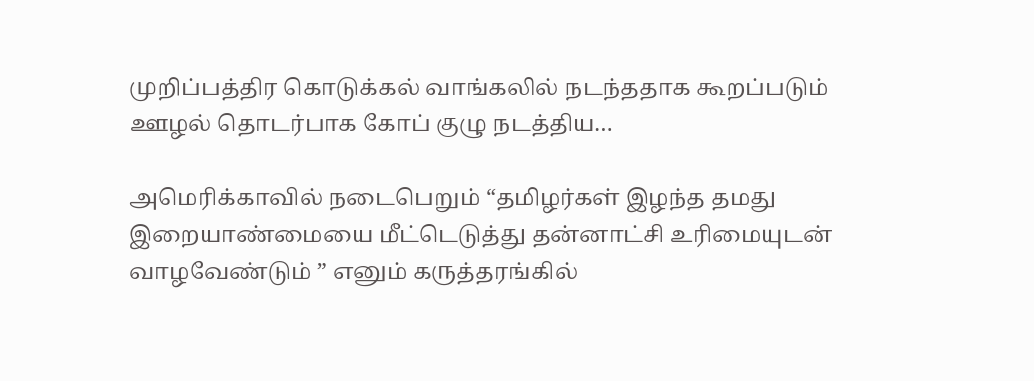முறிப்பத்திர கொடுக்கல் வாங்கலில் நடந்ததாக கூறப்படும் ஊழல் தொடர்பாக கோப் குழு நடத்திய…

அமெரிக்காவில் நடைபெறும் “தமிழர்கள் இழந்த தமது இறையாண்மையை மீட்டெடுத்து தன்னாட்சி உரிமையுடன் வாழவேண்டும் ” எனும் கருத்தரங்கில்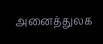அனைத்துலக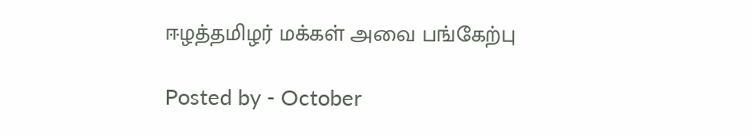ஈழத்தமிழர் மக்கள் அவை பங்கேற்பு

Posted by - October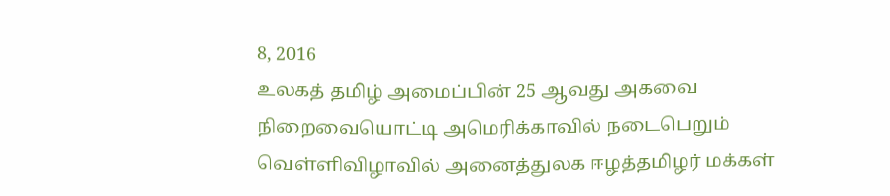8, 2016
உலகத் தமிழ் அமைப்பின் 25 ஆவது அகவை நிறைவையொட்டி அமெரிக்காவில் நடைபெறும் வெள்ளிவிழாவில் அனைத்துலக ஈழத்தமிழர் மக்கள்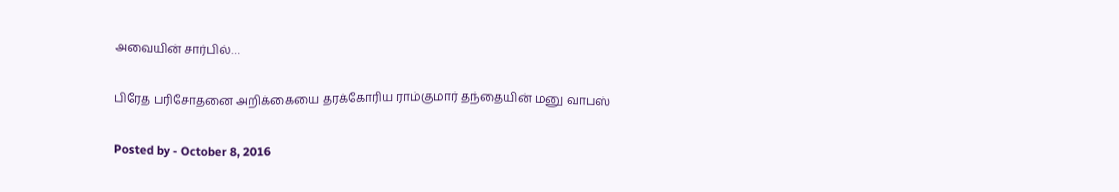அவையின் சார்பில்…

பிரேத பரிசோதனை அறிக்கையை தரக்கோரிய ராம்குமார் தந்தையின் மனு வாபஸ்

Posted by - October 8, 2016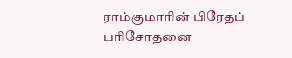ராம்குமாரின் பிரேதப் பரிசோதனை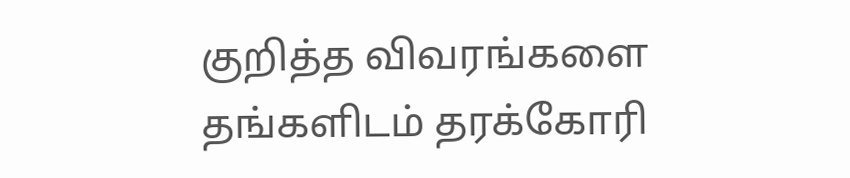குறித்த விவரங்களை தங்களிடம் தரக்கோரி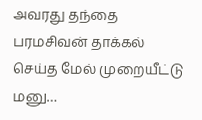அவரது தந்தை பரமசிவன் தாக்கல் செய்த மேல் முறையீட்டு மனு…